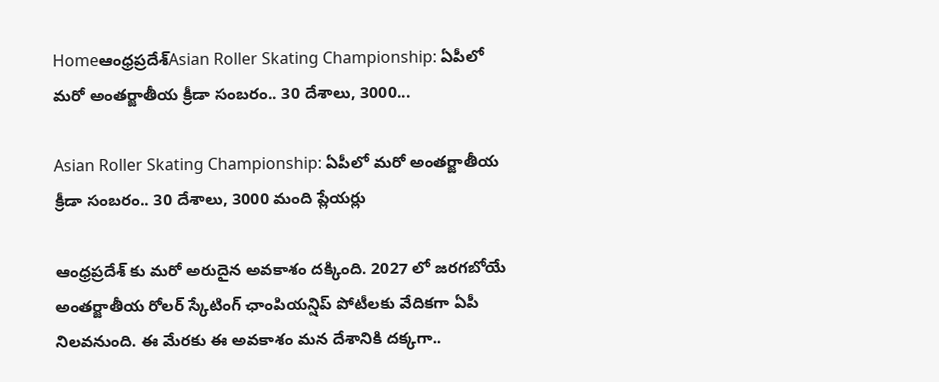Homeఆంధ్రప్రదేశ్‌Asian Roller Skating Championship: ఏపీలో మరో అంతర్జాతీయ క్రీడా సంబరం.. 30 దేశాలు, 3000...

Asian Roller Skating Championship: ఏపీలో మరో అంతర్జాతీయ క్రీడా సంబరం.. 30 దేశాలు, 3000 మంది ప్లేయర్లు

ఆంధ్రప్రదేశ్ కు మరో అరుదైన అవకాశం దక్కింది. 2027 లో జరగబోయే అంతర్జాతీయ రోలర్ స్కేటింగ్ ఛాంపియన్షిప్ పోటీలకు వేదికగా ఏపీ నిలవనుంది. ఈ మేరకు ఈ అవకాశం మన దేశానికి దక్కగా..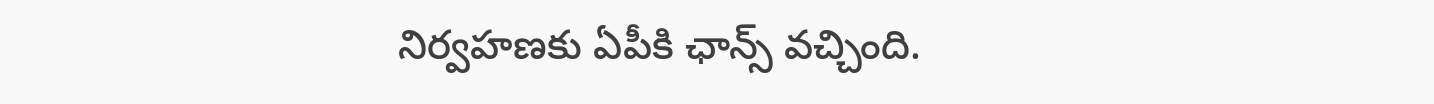నిర్వహణకు ఏపీకి ఛాన్స్ వచ్చింది.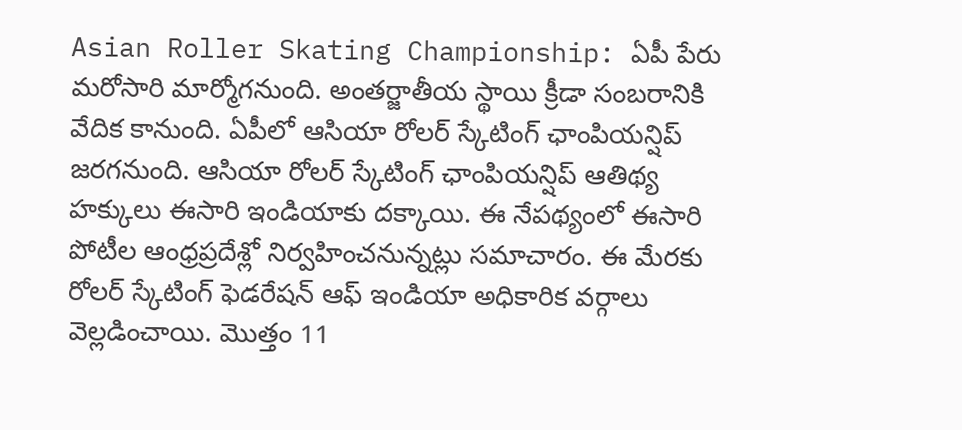Asian Roller Skating Championship: ఏపీ పేరు మరోసారి మార్మోగనుంది. అంతర్జాతీయ స్థాయి క్రీడా సంబరానికి వేదిక కానుంది. ఏపీలో ఆసియా రోలర్ స్కేటింగ్ ఛాంపియన్షిప్ జరగనుంది. ఆసియా రోలర్ స్కేటింగ్ ఛాంపియన్షిప్ ఆతిథ్య హక్కులు ఈసారి ఇండియాకు దక్కాయి. ఈ నేపథ్యంలో ఈసారి పోటీల ఆంధ్రప్రదేశ్లో నిర్వహించనున్నట్లు సమాచారం. ఈ మేరకు రోలర్ స్కేటింగ్ ఫెడరేషన్ ఆఫ్ ఇండియా అధికారిక వర్గాలు వెల్లడించాయి. మొత్తం 11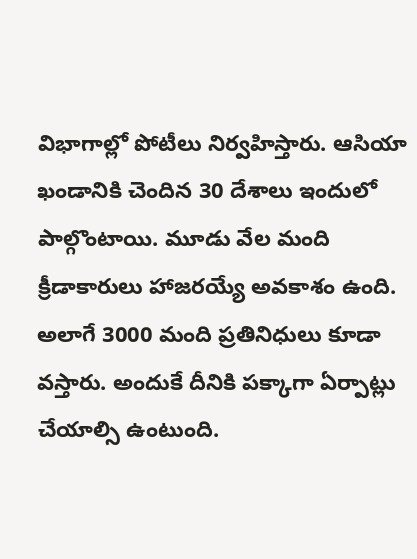విభాగాల్లో పోటీలు నిర్వహిస్తారు. ఆసియా ఖండానికి చెందిన 30 దేశాలు ఇందులో పాల్గొంటాయి. మూడు వేల మంది క్రీడాకారులు హాజరయ్యే అవకాశం ఉంది. అలాగే 3000 మంది ప్రతినిధులు కూడా వస్తారు. అందుకే దీనికి పక్కాగా ఏర్పాట్లు చేయాల్సి ఉంటుంది.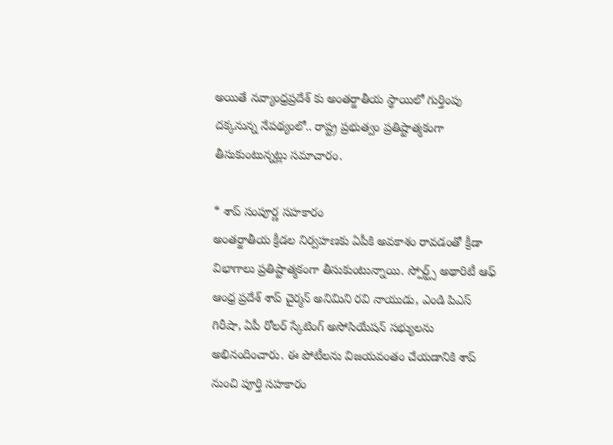అయితే నవ్యాంధ్రప్రదేశ్ కు అంతర్జాతీయ స్థాయిలో గుర్తింపు దక్కనున్న నేపథ్యంలో.. రాష్ట్ర ప్రభుత్వం ప్రతిష్టాత్మకంగా తీసుకుంటున్నట్లు సమాచారం.

* శాప్ సంపూర్ణ సహకారం
అంతర్జాతీయ క్రీడల నిర్వహణకు ఏపీకి అవకాశం రావడంతో క్రీడా విభాగాలు ప్రతిష్టాత్మకంగా తీసుకుంటున్నాయి. స్పోర్ట్స్ అథారిటీ ఆఫ్ ఆంధ్ర ప్రదేశ్ శాప్ చైర్మన్ అనిమిని రవి నాయుడు, ఎండి పిఎస్ గిరీషా, ఏపీ రోలర్ స్కేటింగ్ అసోసియేషన్ సభ్యులను అభినందించారు. ఈ పోటీలను విజయవంతం చేయడానికి శాప్ నుంచి పూర్తి సహకారం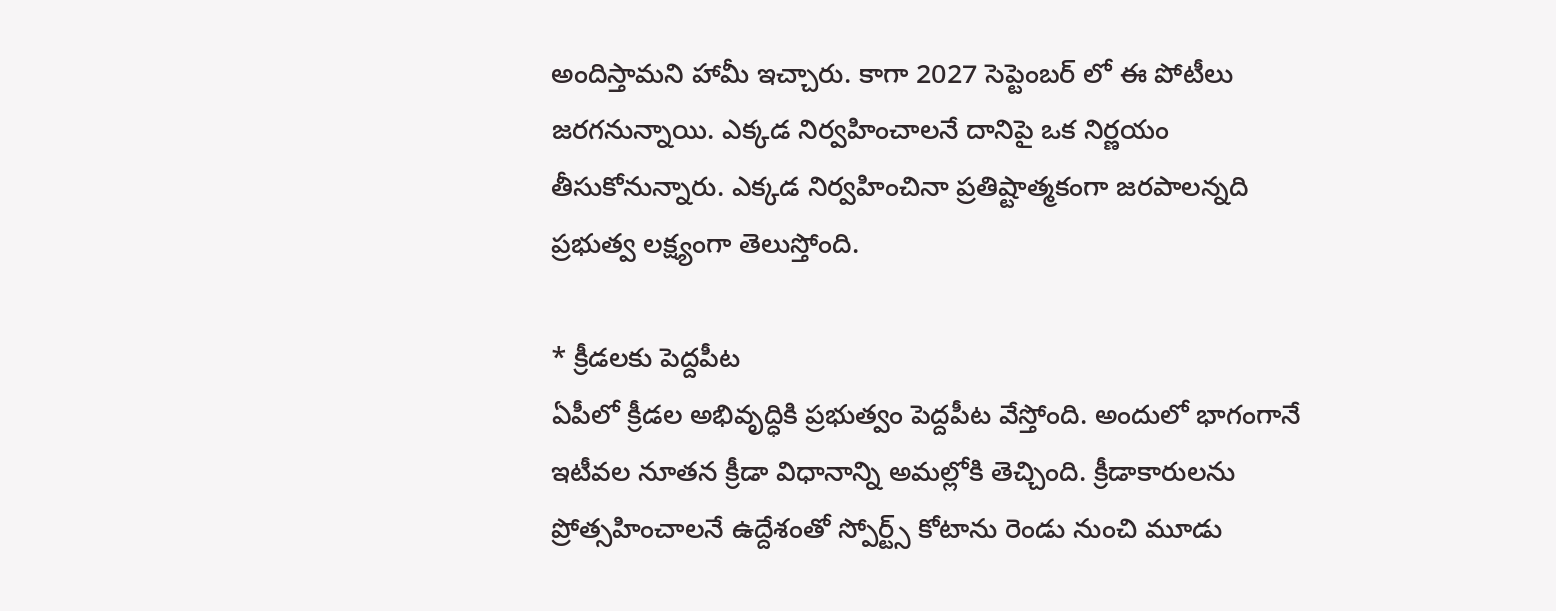అందిస్తామని హామీ ఇచ్చారు. కాగా 2027 సెప్టెంబర్ లో ఈ పోటీలు జరగనున్నాయి. ఎక్కడ నిర్వహించాలనే దానిపై ఒక నిర్ణయం తీసుకోనున్నారు. ఎక్కడ నిర్వహించినా ప్రతిష్టాత్మకంగా జరపాలన్నది ప్రభుత్వ లక్ష్యంగా తెలుస్తోంది.

* క్రీడలకు పెద్దపీట
ఏపీలో క్రీడల అభివృద్ధికి ప్రభుత్వం పెద్దపీట వేస్తోంది. అందులో భాగంగానే ఇటీవల నూతన క్రీడా విధానాన్ని అమల్లోకి తెచ్చింది. క్రీడాకారులను ప్రోత్సహించాలనే ఉద్దేశంతో స్పోర్ట్స్ కోటాను రెండు నుంచి మూడు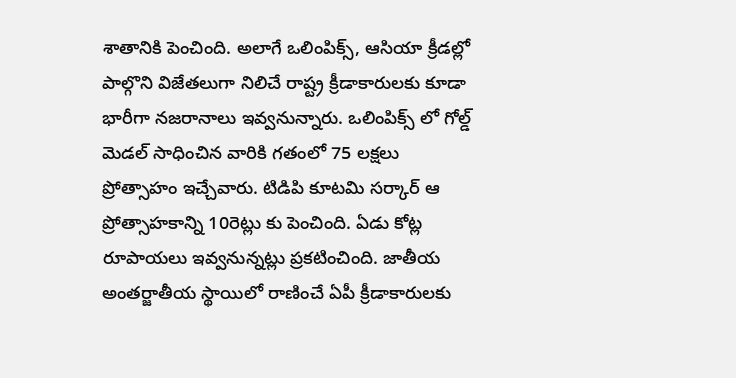శాతానికి పెంచింది. అలాగే ఒలింపిక్స్, ఆసియా క్రీడల్లో పాల్గొని విజేతలుగా నిలిచే రాష్ట్ర క్రీడాకారులకు కూడా భారీగా నజరానాలు ఇవ్వనున్నారు. ఒలింపిక్స్ లో గోల్డ్ మెడల్ సాధించిన వారికి గతంలో 75 లక్షలు ప్రోత్సాహం ఇచ్చేవారు. టిడిపి కూటమి సర్కార్ ఆ ప్రోత్సాహకాన్ని 10రెట్లు కు పెంచింది. ఏడు కోట్ల రూపాయలు ఇవ్వనున్నట్లు ప్రకటించింది. జాతీయ అంతర్జాతీయ స్థాయిలో రాణించే ఏపీ క్రీడాకారులకు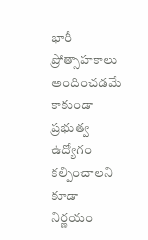భారీ ప్రోత్సాహకాలు అందించడమే కాకుండా ప్రభుత్వ ఉద్యోగం కల్పించాలని కూడా నిర్ణయం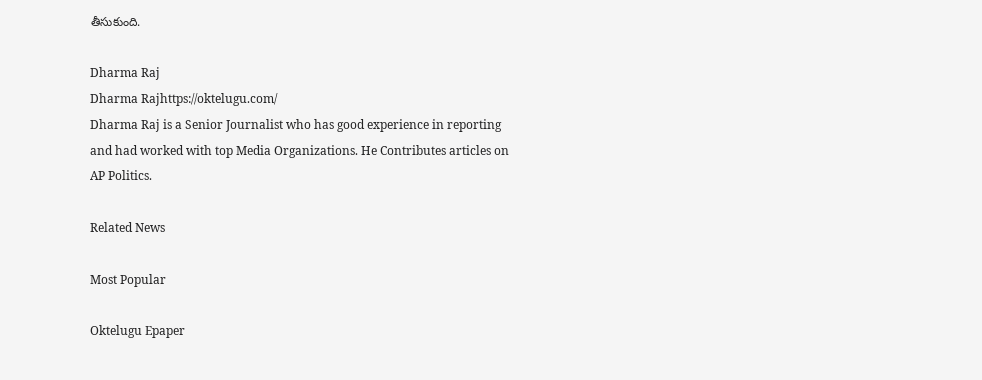తీసుకుంది.

Dharma Raj
Dharma Rajhttps://oktelugu.com/
Dharma Raj is a Senior Journalist who has good experience in reporting and had worked with top Media Organizations. He Contributes articles on AP Politics.

Related News

Most Popular

Oktelugu Epaper